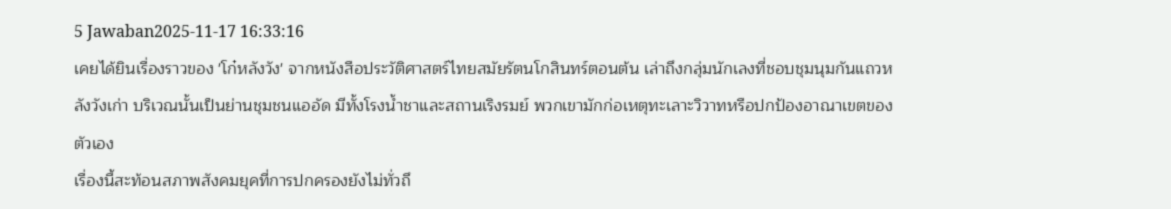5 Jawaban2025-11-17 16:33:16
เคยได้ยินเรื่องราวของ 'โก๋หลังวัง' จากหนังสือประวัติศาสตร์ไทยสมัยรัตนโกสินทร์ตอนต้น เล่าถึงกลุ่มนักเลงที่ชอบชุมนุมกันแถวหลังวังเก่า บริเวณนั้นเป็นย่านชุมชนแออัด มีทั้งโรงน้ำชาและสถานเริงรมย์ พวกเขามักก่อเหตุทะเลาะวิวาทหรือปกป้องอาณาเขตของตัวเอง
เรื่องนี้สะท้อนสภาพสังคมยุคที่การปกครองยังไม่ทั่วถึ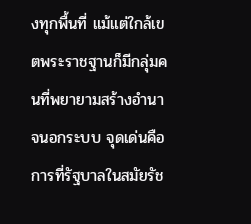งทุกพื้นที่ แม้แต่ใกล้เขตพระราชฐานก็มีกลุ่มคนที่พยายามสร้างอำนาจนอกระบบ จุดเด่นคือการที่รัฐบาลในสมัยรัช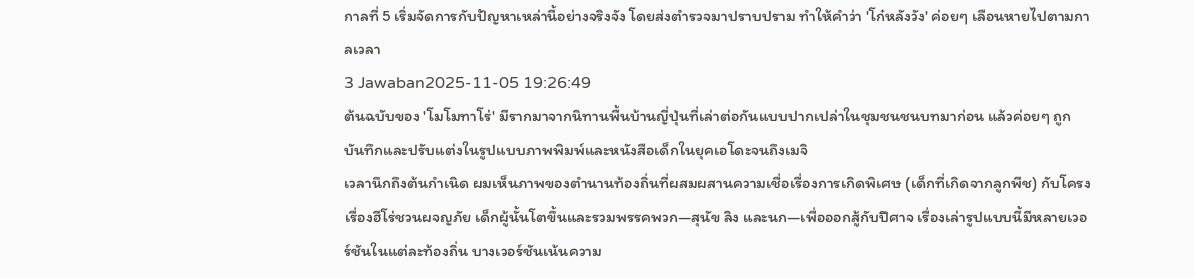กาลที่ 5 เริ่มจัดการกับปัญหาเหล่านี้อย่างจริงจัง โดยส่งตำรวจมาปราบปราม ทำให้คำว่า 'โก๋หลังวัง' ค่อยๆ เลือนหายไปตามกาลเวลา
3 Jawaban2025-11-05 19:26:49
ต้นฉบับของ 'โมโมทาโร่' มีรากมาจากนิทานพื้นบ้านญี่ปุ่นที่เล่าต่อกันแบบปากเปล่าในชุมชนชนบทมาก่อน แล้วค่อยๆ ถูกบันทึกและปรับแต่งในรูปแบบภาพพิมพ์และหนังสือเด็กในยุคเอโดะจนถึงเมจิ
เวลานึกถึงต้นกำเนิด ผมเห็นภาพของตำนานท้องถิ่นที่ผสมผสานความเชื่อเรื่องการเกิดพิเศษ (เด็กที่เกิดจากลูกพีช) กับโครงเรื่องฮีโร่ชวนผจญภัย เด็กผู้นั้นโตขึ้นและรวมพรรคพวก—สุนัข ลิง และนก—เพื่อออกสู้กับปีศาจ เรื่องเล่ารูปแบบนี้มีหลายเวอร์ชันในแต่ละท้องถิ่น บางเวอร์ชันเน้นความ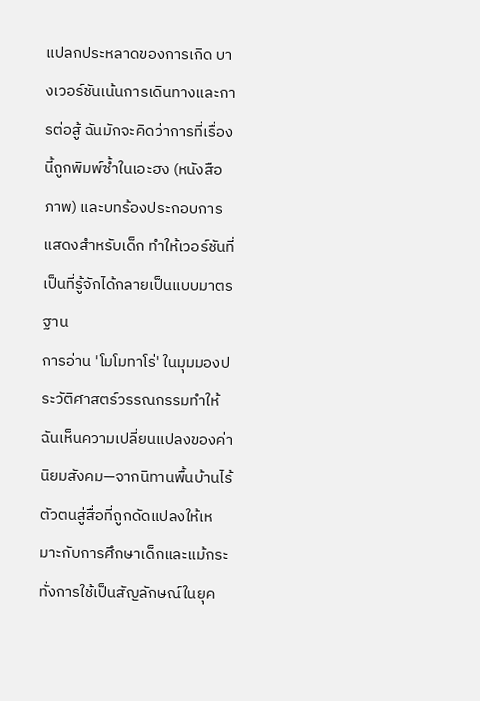แปลกประหลาดของการเกิด บางเวอร์ชันเน้นการเดินทางและการต่อสู้ ฉันมักจะคิดว่าการที่เรื่องนี้ถูกพิมพ์ซ้ำในเอะฮง (หนังสือภาพ) และบทร้องประกอบการแสดงสำหรับเด็ก ทำให้เวอร์ชันที่เป็นที่รู้จักได้กลายเป็นแบบมาตรฐาน
การอ่าน 'โมโมทาโร่' ในมุมมองประวัติศาสตร์วรรณกรรมทำให้ฉันเห็นความเปลี่ยนแปลงของค่านิยมสังคม—จากนิทานพื้นบ้านไร้ตัวตนสู่สื่อที่ถูกดัดแปลงให้เหมาะกับการศึกษาเด็กและแม้กระทั่งการใช้เป็นสัญลักษณ์ในยุค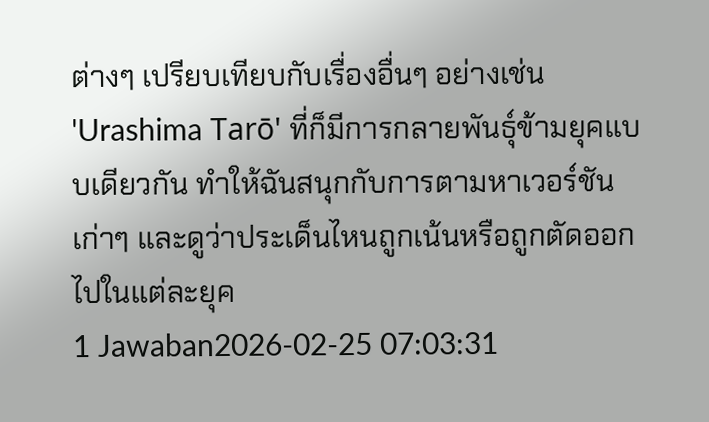ต่างๆ เปรียบเทียบกับเรื่องอื่นๆ อย่างเช่น 'Urashima Tarō' ที่ก็มีการกลายพันธุ์ข้ามยุคแบบเดียวกัน ทำให้ฉันสนุกกับการตามหาเวอร์ชันเก่าๆ และดูว่าประเด็นไหนถูกเน้นหรือถูกตัดออกไปในแต่ละยุค
1 Jawaban2026-02-25 07:03:31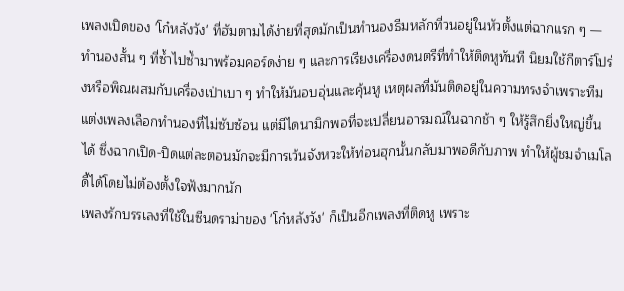เพลงเปิดของ 'โก๋หลังวัง' ที่ฮัมตามได้ง่ายที่สุดมักเป็นทำนองธีมหลักที่วนอยู่ในหัวตั้งแต่ฉากแรก ๆ — ทำนองสั้น ๆ ที่ซ้ำไปซ้ำมาพร้อมคอร์ดง่าย ๆ และการเรียงเครื่องดนตรีที่ทำให้ติดหูทันที นิยมใช้กีตาร์โปร่งหรือพิณผสมกับเครื่องเป่าเบา ๆ ทำให้มันอบอุ่นและคุ้นหู เหตุผลที่มันติดอยู่ในความทรงจำเพราะทีมแต่งเพลงเลือกทำนองที่ไม่ซับซ้อน แต่มีไดนามิกพอที่จะเปลี่ยนอารมณ์ในฉากช้า ๆ ให้รู้สึกยิ่งใหญ่ขึ้นได้ ซึ่งฉากเปิด-ปิดแต่ละตอนมักจะมีการเว้นจังหวะให้ท่อนฮุกนั้นกลับมาพอดีกับภาพ ทำให้ผู้ชมจำเมโลดี้ได้โดยไม่ต้องตั้งใจฟังมากนัก
เพลงรักบรรเลงที่ใช้ในซีนดราม่าของ 'โก๋หลังวัง' ก็เป็นอีกเพลงที่ติดหู เพราะ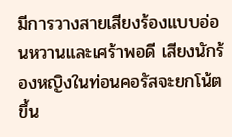มีการวางสายเสียงร้องแบบอ่อนหวานและเศร้าพอดี เสียงนักร้องหญิงในท่อนคอรัสจะยกโน้ตขึ้น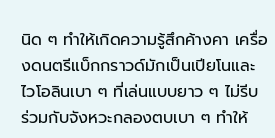นิด ๆ ทำให้เกิดความรู้สึกค้างคา เครื่องดนตรีแบ็กกราวด์มักเป็นเปียโนและไวโอลินเบา ๆ ที่เล่นแบบยาว ๆ ไม่รีบ ร่วมกับจังหวะกลองตบเบา ๆ ทำให้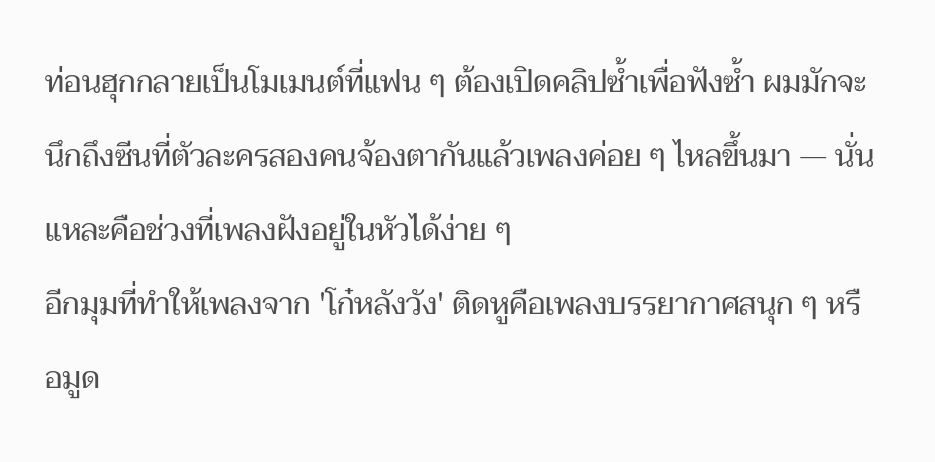ท่อนฮุกกลายเป็นโมเมนต์ที่แฟน ๆ ต้องเปิดคลิปซ้ำเพื่อฟังซ้ำ ผมมักจะนึกถึงซีนที่ตัวละครสองคนจ้องตากันแล้วเพลงค่อย ๆ ไหลขึ้นมา — นั่นแหละคือช่วงที่เพลงฝังอยู่ในหัวได้ง่าย ๆ
อีกมุมที่ทำให้เพลงจาก 'โก๋หลังวัง' ติดหูคือเพลงบรรยากาศสนุก ๆ หรือมูด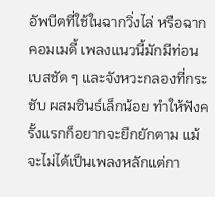อัพบีตที่ใช้ในฉากวิ่งไล่ หรือฉากคอมเมดี้ เพลงแนวนี้มักมีท่อนเบสชัด ๆ และจังหวะกลองที่กระชับ ผสมซินธ์เล็กน้อย ทำให้ฟังครั้งแรกก็อยากจะยึกยักตาม แม้จะไม่ได้เป็นเพลงหลักแต่กา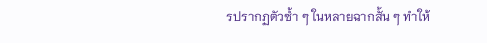รปรากฏตัวซ้ำ ๆ ในหลายฉากสั้น ๆ ทำให้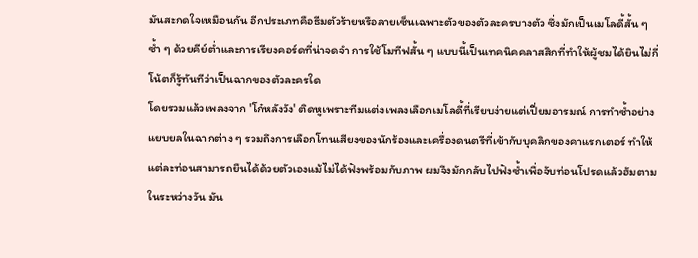มันสะกดใจเหมือนกัน อีกประเภทคือธีมตัวร้ายหรือลายเซ็นเฉพาะตัวของตัวละครบางตัว ซึ่งมักเป็นเมโลดี้สั้น ๆ ซ้ำ ๆ ด้วยคีย์ต่ำและการเรียงคอร์ดที่น่าจดจำ การใช้โมทีฟสั้น ๆ แบบนี้เป็นเทคนิคคลาสสิกที่ทำให้ผู้ชมได้ยินไม่กี่โน้ตก็รู้ทันทีว่าเป็นฉากของตัวละครใด
โดยรวมแล้วเพลงจาก 'โก๋หลังวัง' ติดหูเพราะทีมแต่งเพลงเลือกเมโลดี้ที่เรียบง่ายแต่เปี่ยมอารมณ์ การทำซ้ำอย่างแยบยลในฉากต่าง ๆ รวมถึงการเลือกโทนเสียงของนักร้องและเครื่องดนตรีที่เข้ากับบุคลิกของคาแรกเตอร์ ทำให้แต่ละท่อนสามารถยืนได้ด้วยตัวเองแม้ไม่ได้ฟังพร้อมกับภาพ ผมจึงมักกลับไปฟังซ้ำเพื่อจับท่อนโปรดแล้วฮัมตามในระหว่างวัน มัน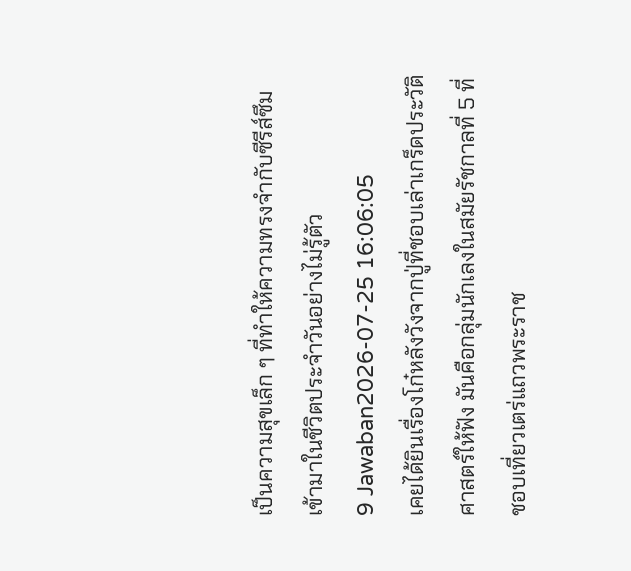เป็นความสุขเล็ก ๆ ที่ทำให้ความทรงจำกับซีรีส์ซึมเข้ามาในชีวิตประจำวันอย่างไม่รู้ตัว
9 Jawaban2026-07-25 16:06:05
เคยได้ยินเรื่องโก๋หลังวังจากปู่ที่ชอบเล่าเกร็ดประวัติศาสตร์ให้ฟัง มันคือกลุ่มนักเลงในสมัยรัชกาลที่ 5 ที่ชอบเที่ยวเตร่แถวพระราช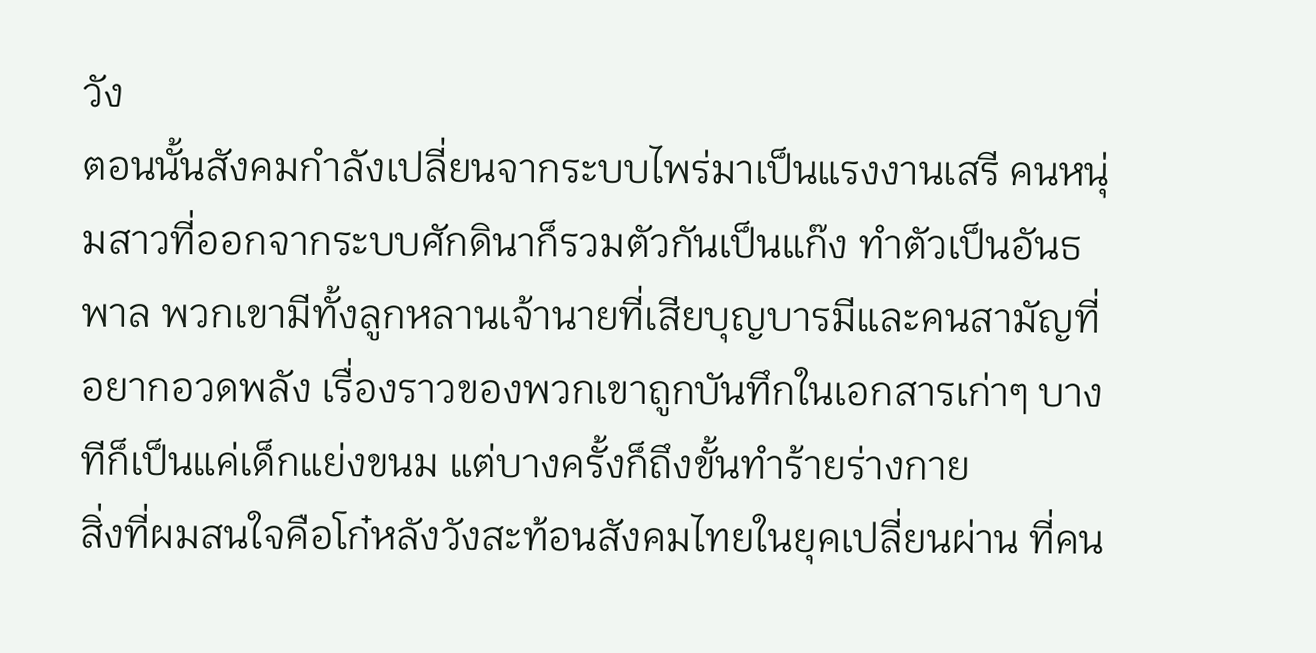วัง
ตอนนั้นสังคมกำลังเปลี่ยนจากระบบไพร่มาเป็นแรงงานเสรี คนหนุ่มสาวที่ออกจากระบบศักดินาก็รวมตัวกันเป็นแก๊ง ทำตัวเป็นอันธพาล พวกเขามีทั้งลูกหลานเจ้านายที่เสียบุญบารมีและคนสามัญที่อยากอวดพลัง เรื่องราวของพวกเขาถูกบันทึกในเอกสารเก่าๆ บางทีก็เป็นแค่เด็กแย่งขนม แต่บางครั้งก็ถึงขั้นทำร้ายร่างกาย
สิ่งที่ผมสนใจคือโก๋หลังวังสะท้อนสังคมไทยในยุคเปลี่ยนผ่าน ที่คน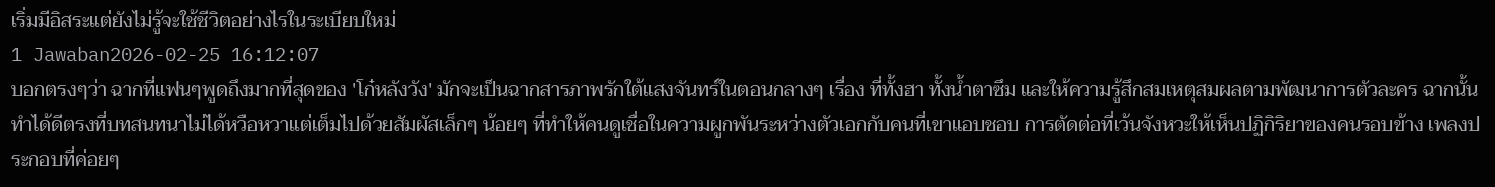เริ่มมีอิสระแต่ยังไม่รู้จะใช้ชีวิตอย่างไรในระเบียบใหม่
1 Jawaban2026-02-25 16:12:07
บอกตรงๆว่า ฉากที่แฟนๆพูดถึงมากที่สุดของ 'โก๋หลังวัง' มักจะเป็นฉากสารภาพรักใต้แสงจันทร์ในตอนกลางๆ เรื่อง ที่ทั้งฮา ทั้งน้ำตาซึม และให้ความรู้สึกสมเหตุสมผลตามพัฒนาการตัวละคร ฉากนั้นทำได้ดีตรงที่บทสนทนาไม่ได้หวือหวาแต่เต็มไปด้วยสัมผัสเล็กๆ น้อยๆ ที่ทำให้คนดูเชื่อในความผูกพันระหว่างตัวเอกกับคนที่เขาแอบชอบ การตัดต่อที่เว้นจังหวะให้เห็นปฏิกิริยาของคนรอบข้าง เพลงประกอบที่ค่อยๆ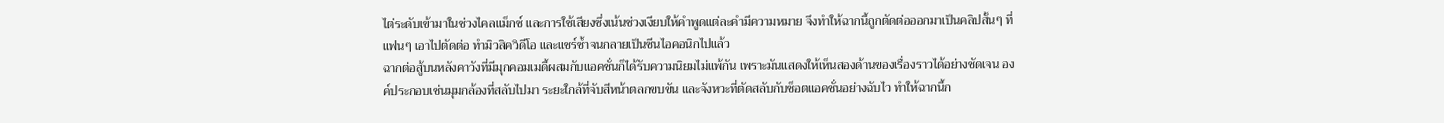ไต่ระดับเข้ามาในช่วงไคลแม็กซ์ และการใช้เสียงซึ่งเน้นช่วงเงียบให้คำพูดแต่ละคำมีความหมาย จึงทำให้ฉากนี้ถูกตัดต่อออกมาเป็นคลิปสั้นๆ ที่แฟนๆ เอาไปตัดต่อ ทำมิวสิควิดีโอ และแชร์ซ้ำจนกลายเป็นซีนไอคอนิกไปแล้ว
ฉากต่อสู้บนหลังคาวังที่มีมุกคอมเมดี้ผสมกับแอคชั่นก็ได้รับความนิยมไม่แพ้กัน เพราะมันแสดงให้เห็นสองด้านของเรื่องราวได้อย่างชัดเจน องค์ประกอบเช่นมุมกล้องที่สลับไปมา ระยะใกล้ที่จับสีหน้าตลกขบขัน และจังหวะที่ตัดสลับกับช็อตแอคชั่นอย่างฉับไว ทำให้ฉากนี้ก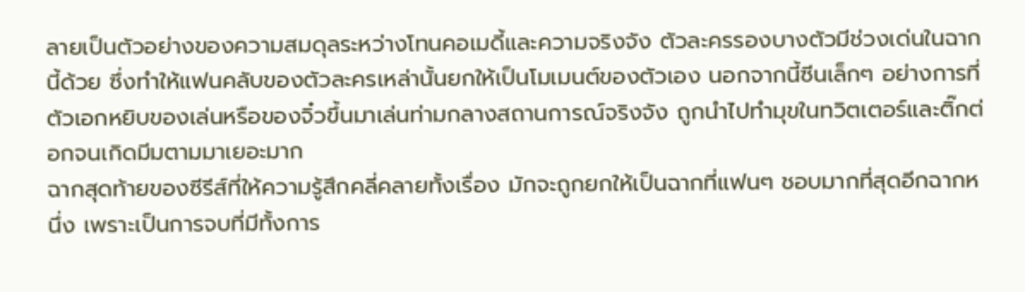ลายเป็นตัวอย่างของความสมดุลระหว่างโทนคอเมดี้และความจริงจัง ตัวละครรองบางตัวมีช่วงเด่นในฉากนี้ด้วย ซึ่งทำให้แฟนคลับของตัวละครเหล่านั้นยกให้เป็นโมเมนต์ของตัวเอง นอกจากนี้ซีนเล็กๆ อย่างการที่ตัวเอกหยิบของเล่นหรือของจิ๋วขึ้นมาเล่นท่ามกลางสถานการณ์จริงจัง ถูกนำไปทำมุขในทวิตเตอร์และติ๊กต่อกจนเกิดมีมตามมาเยอะมาก
ฉากสุดท้ายของซีรีส์ที่ให้ความรู้สึกคลี่คลายทั้งเรื่อง มักจะถูกยกให้เป็นฉากที่แฟนๆ ชอบมากที่สุดอีกฉากหนึ่ง เพราะเป็นการจบที่มีทั้งการ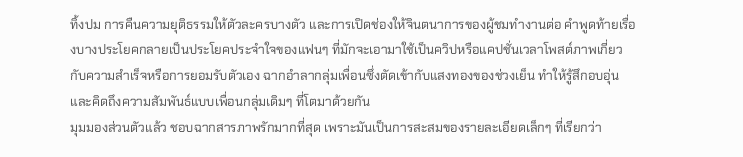ทิ้งปม การคืนความยุติธรรมให้ตัวละครบางตัว และการเปิดช่องให้จินตนาการของผู้ชมทำงานต่อ คำพูดท้ายเรื่องบางประโยคกลายเป็นประโยคประจำใจของแฟนๆ ที่มักจะเอามาใช้เป็นควิปหรือแคปชั่นเวลาโพสต์ภาพเกี่ยวกับความสำเร็จหรือการยอมรับตัวเอง ฉากอำลากลุ่มเพื่อนซึ่งตัดเข้ากับแสงทองของช่วงเย็น ทำให้รู้สึกอบอุ่นและคิดถึงความสัมพันธ์แบบเพื่อนกลุ่มเดิมๆ ที่โตมาด้วยกัน
มุมมองส่วนตัวแล้ว ชอบฉากสารภาพรักมากที่สุด เพราะมันเป็นการสะสมของรายละเอียดเล็กๆ ที่เรียกว่า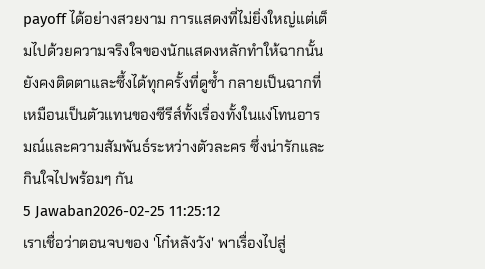payoff ได้อย่างสวยงาม การแสดงที่ไม่ยิ่งใหญ่แต่เต็มไปด้วยความจริงใจของนักแสดงหลักทำให้ฉากนั้นยังคงติดตาและซึ้งได้ทุกครั้งที่ดูซ้ำ กลายเป็นฉากที่เหมือนเป็นตัวแทนของซีรีส์ทั้งเรื่องทั้งในแง่โทนอารมณ์และความสัมพันธ์ระหว่างตัวละคร ซึ่งน่ารักและกินใจไปพร้อมๆ กัน
5 Jawaban2026-02-25 11:25:12
เราเชื่อว่าตอนจบของ 'โก๋หลังวัง' พาเรื่องไปสู่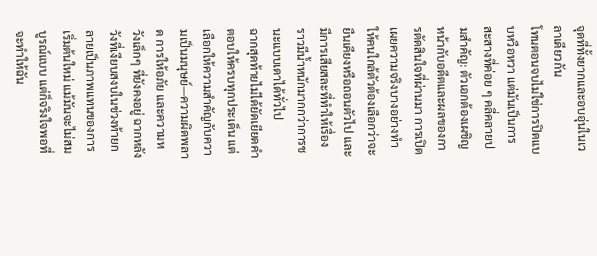จุดที่ทั้งยากและอบอุ่นในเวลาเดียวกัน
โทนตอนจบไม่ใช่การปิดแบบหวือหวา แต่มันเป็นการสะสางที่ค่อย ๆ คลี่คลายปมสำคัญ: ตัวเอกต้องเผชิญหน้ากับอดีตและผลของการตัดสินใจที่ผ่านมา การเปิดเผยความจริงบางอย่างทำให้คนใกล้ตัวต้องเลือกว่าจะยืนเคียงหรือถอนตัวไป และมีการเสียสละที่ทำให้เรื่องราวมีน้ำหนักมากกว่าการชนะแบบเดาได้ทั่วไป
ฉากสุดท้ายไม่ได้ยัดเยียดคำตอบให้ครบทุกประเด็น แต่เลือกให้ความสำคัญกับความเป็นมนุษย์—ความผิดพลาด การให้อภัย และความหวังเล็กๆ ที่ยังคงอยู่ ฉากหลังวังที่เงียบสงบในช่วงท้ายกลายเป็นภาพแทนของการเริ่มต้นใหม่ แม้มันจะไม่สมบูรณ์แบบ แต่ก็จริงใจพอที่จะทำให้ฉัน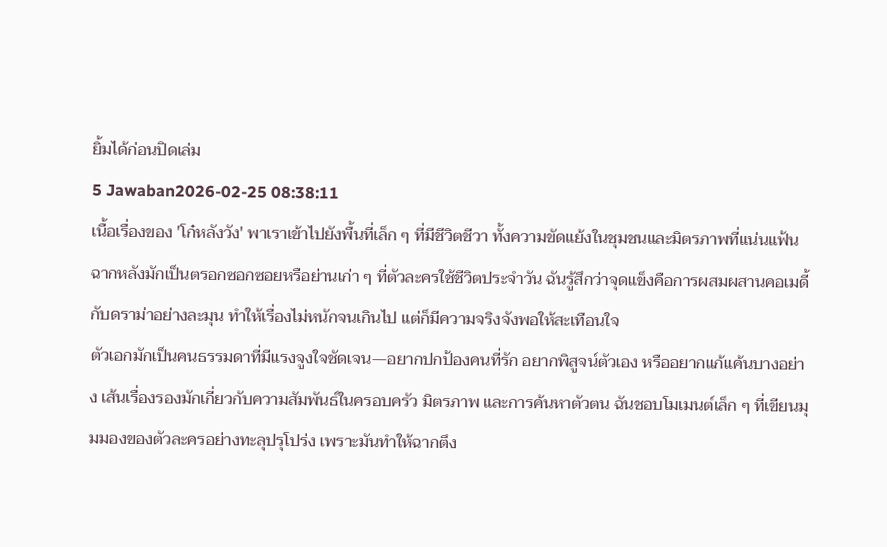ยิ้มได้ก่อนปิดเล่ม
5 Jawaban2026-02-25 08:38:11
เนื้อเรื่องของ 'โก๋หลังวัง' พาเราเข้าไปยังพื้นที่เล็ก ๆ ที่มีชีวิตชีวา ทั้งความขัดแย้งในชุมชนและมิตรภาพที่แน่นแฟ้น ฉากหลังมักเป็นตรอกซอกซอยหรือย่านเก่า ๆ ที่ตัวละครใช้ชีวิตประจำวัน ฉันรู้สึกว่าจุดแข็งคือการผสมผสานคอเมดี้กับดราม่าอย่างละมุน ทำให้เรื่องไม่หนักจนเกินไป แต่ก็มีความจริงจังพอให้สะเทือนใจ
ตัวเอกมักเป็นคนธรรมดาที่มีแรงจูงใจชัดเจน—อยากปกป้องคนที่รัก อยากพิสูจน์ตัวเอง หรืออยากแก้แค้นบางอย่าง เส้นเรื่องรองมักเกี่ยวกับความสัมพันธ์ในครอบครัว มิตรภาพ และการค้นหาตัวตน ฉันชอบโมเมนต์เล็ก ๆ ที่เขียนมุมมองของตัวละครอย่างทะลุปรุโปร่ง เพราะมันทำให้ฉากตึง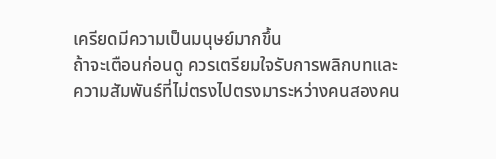เครียดมีความเป็นมนุษย์มากขึ้น
ถ้าจะเตือนก่อนดู ควรเตรียมใจรับการพลิกบทและความสัมพันธ์ที่ไม่ตรงไปตรงมาระหว่างคนสองคน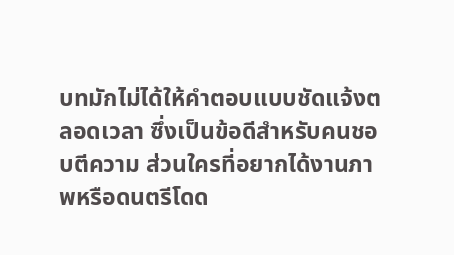บทมักไม่ได้ให้คำตอบแบบชัดแจ้งตลอดเวลา ซึ่งเป็นข้อดีสำหรับคนชอบตีความ ส่วนใครที่อยากได้งานภาพหรือดนตรีโดด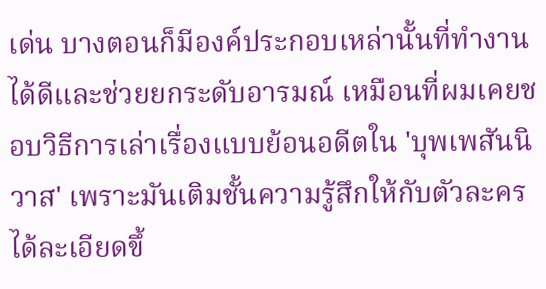เด่น บางตอนก็มีองค์ประกอบเหล่านั้นที่ทำงานได้ดีและช่วยยกระดับอารมณ์ เหมือนที่ผมเคยชอบวิธีการเล่าเรื่องแบบย้อนอดีตใน 'บุพเพสันนิวาส' เพราะมันเติมชั้นความรู้สึกให้กับตัวละครได้ละเอียดขึ้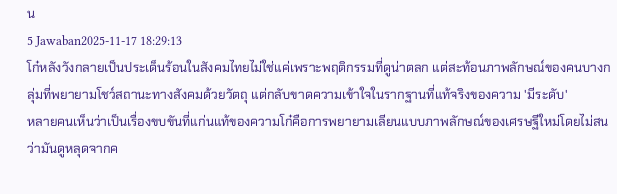น
5 Jawaban2025-11-17 18:29:13
โก๋หลังวังกลายเป็นประเด็นร้อนในสังคมไทยไม่ใช่แค่เพราะพฤติกรรมที่ดูน่าตลก แต่สะท้อนภาพลักษณ์ของคนบางกลุ่มที่พยายามโชว์สถานะทางสังคมด้วยวัตถุ แต่กลับขาดความเข้าใจในรากฐานที่แท้จริงของความ 'มีระดับ'
หลายคนเห็นว่าเป็นเรื่องขบขันที่แก่นแท้ของความโก๋คือการพยายามเลียนแบบภาพลักษณ์ของเศรษฐีใหม่โดยไม่สนว่ามันดูหลุดจากค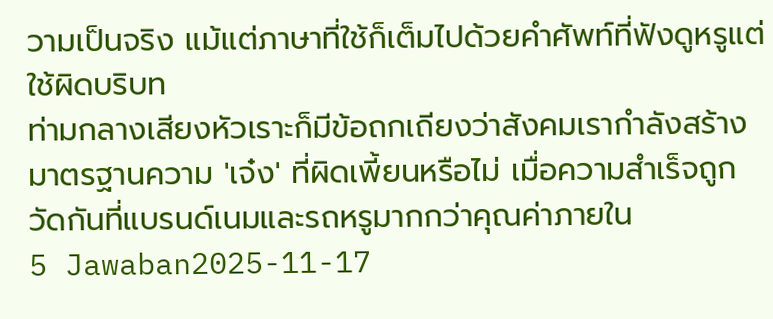วามเป็นจริง แม้แต่ภาษาที่ใช้ก็เต็มไปด้วยคำศัพท์ที่ฟังดูหรูแต่ใช้ผิดบริบท
ท่ามกลางเสียงหัวเราะก็มีข้อถกเถียงว่าสังคมเรากำลังสร้างมาตรฐานความ 'เจ๋ง' ที่ผิดเพี้ยนหรือไม่ เมื่อความสำเร็จถูกวัดกันที่แบรนด์เนมและรถหรูมากกว่าคุณค่าภายใน
5 Jawaban2025-11-17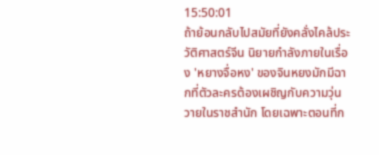15:50:01
ถ้าย้อนกลับไปสมัยที่ยังคลั่งไคล้ประวัติศาสตร์จีน นิยายกำลังภายในเรื่อง 'หยางจื่อหง' ของจินหยงมักมีฉากที่ตัวละครต้องเผชิญกับความวุ่นวายในราชสำนัก โดยเฉพาะตอนที่ก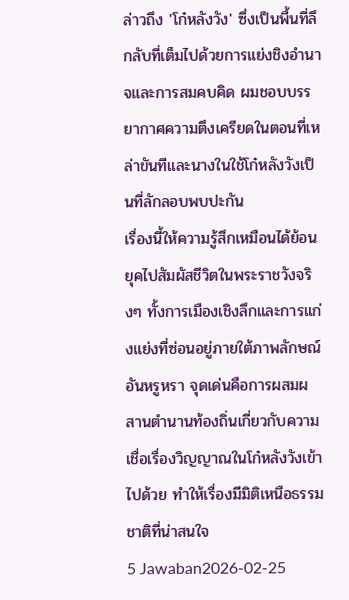ล่าวถึง 'โก๋หลังวัง' ซึ่งเป็นพื้นที่ลึกลับที่เต็มไปด้วยการแย่งชิงอำนาจและการสมคบคิด ผมชอบบรรยากาศความตึงเครียดในตอนที่เหล่าขันทีและนางในใช้โก๋หลังวังเป็นที่ลักลอบพบปะกัน
เรื่องนี้ให้ความรู้สึกเหมือนได้ย้อนยุคไปสัมผัสชีวิตในพระราชวังจริงๆ ทั้งการเมืองเชิงลึกและการแก่งแย่งที่ซ่อนอยู่ภายใต้ภาพลักษณ์อันหรูหรา จุดเด่นคือการผสมผสานตำนานท้องถิ่นเกี่ยวกับความเชื่อเรื่องวิญญาณในโก๋หลังวังเข้าไปด้วย ทำให้เรื่องมีมิติเหนือธรรมชาติที่น่าสนใจ
5 Jawaban2026-02-25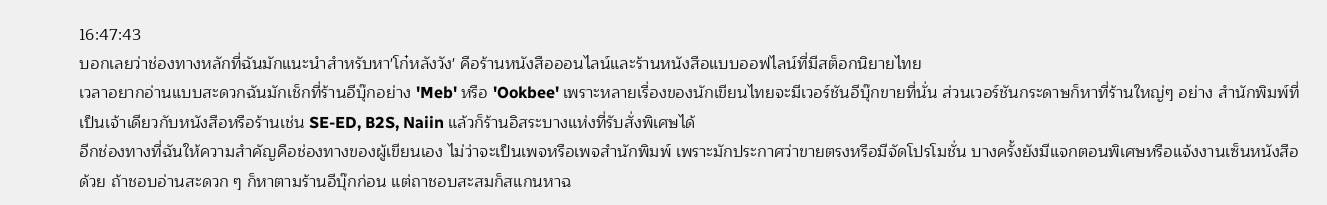16:47:43
บอกเลยว่าช่องทางหลักที่ฉันมักแนะนำสำหรับหา'โก๋หลังวัง' คือร้านหนังสือออนไลน์และร้านหนังสือแบบออฟไลน์ที่มีสต็อกนิยายไทย
เวลาอยากอ่านแบบสะดวกฉันมักเช็กที่ร้านอีบุ๊กอย่าง 'Meb' หรือ 'Ookbee' เพราะหลายเรื่องของนักเขียนไทยจะมีเวอร์ชันอีบุ๊กขายที่นั่น ส่วนเวอร์ชันกระดาษก็หาที่ร้านใหญ่ๆ อย่าง สำนักพิมพ์ที่เป็นเจ้าเดียวกับหนังสือหรือร้านเช่น SE-ED, B2S, Naiin แล้วก็ร้านอิสระบางแห่งที่รับสั่งพิเศษได้
อีกช่องทางที่ฉันให้ความสำคัญคือช่องทางของผู้เขียนเอง ไม่ว่าจะเป็นเพจหรือเพจสำนักพิมพ์ เพราะมักประกาศว่าขายตรงหรือมีจัดโปรโมชั่น บางครั้งยังมีแจกตอนพิเศษหรือแจ้งงานเซ็นหนังสือด้วย ถ้าชอบอ่านสะดวก ๆ ก็หาตามร้านอีบุ๊กก่อน แต่ถาชอบสะสมก็สแกนหาฉ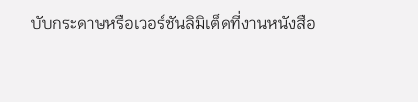บับกระดาษหรือเวอร์ชันลิมิเต็ดที่งานหนังสือ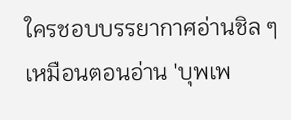ใครชอบบรรยากาศอ่านชิล ๆ เหมือนตอนอ่าน 'บุพเพ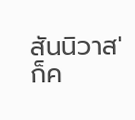สันนิวาส' ก็ค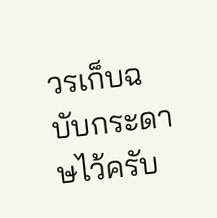วรเก็บฉบับกระดาษไว้ครับ